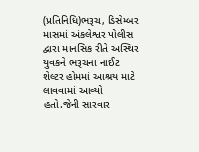(પ્રતિનિધિ)ભરૂચ, ડિસેમ્બર માસમાં અંકલેશ્વર પોલીસ દ્વારા માનસિક રીતે અસ્થિર યુવકને ભરૂચના નાઈટ શેલ્ટર હોમમાં આશ્રય માટે લાવવામાં આવ્યો હતો.જેની સારવાર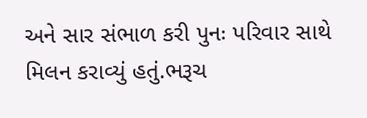અને સાર સંભાળ કરી પુનઃ પરિવાર સાથે મિલન કરાવ્યું હતું.ભરૂચ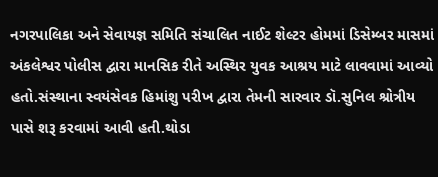નગરપાલિકા અને સેવાયજ્ઞ સમિતિ સંચાલિત નાઈટ શેલ્ટર હોમમાં ડિસેમ્બર માસમાં અંકલેશ્વર પોલીસ દ્વારા માનસિક રીતે અસ્થિર યુવક આશ્રય માટે લાવવામાં આવ્યો હતો.સંસ્થાના સ્વયંસેવક હિમાંશુ પરીખ દ્વારા તેમની સારવાર ડૉ.સુનિલ શ્રોત્રીય પાસે શરૂ કરવામાં આવી હતી.થોડા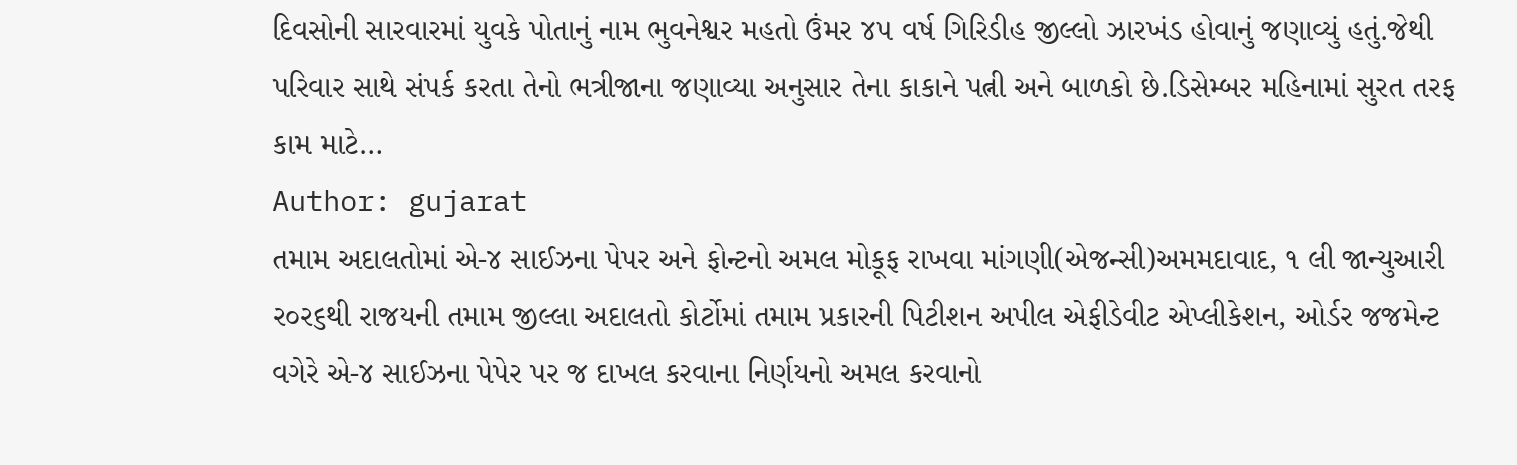દિવસોની સારવારમાં યુવકે પોતાનું નામ ભુવનેશ્વર મહતો ઉંમર ૪૫ વર્ષ ગિરિડીહ જીલ્લો ઝારખંડ હોવાનું જણાવ્યું હતું.જેથી પરિવાર સાથે સંપર્ક કરતા તેનો ભત્રીજાના જણાવ્યા અનુસાર તેના કાકાને પત્ની અને બાળકો છે.ડિસેમ્બર મહિનામાં સુરત તરફ કામ માટે…
Author: gujarat
તમામ અદાલતોમાં એ-૪ સાઈઝના પેપર અને ફોન્ટનો અમલ મોકૂફ રાખવા માંગણી(એજન્સી)અમમદાવાદ, ૧ લી જાન્યુઆરી ર૦ર૬થી રાજયની તમામ જીલ્લા અદાલતો કોર્ટોમાં તમામ પ્રકારની પિટીશન અપીલ એફીડેવીટ એપ્લીકેશન, ઓર્ડર જજમેન્ટ વગેરે એ-૪ સાઈઝના પેપેર પર જ દાખલ કરવાના નિર્ણયનો અમલ કરવાનો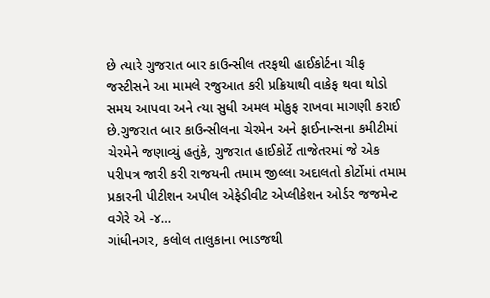છે ત્યારે ગુજરાત બાર કાઉન્સીલ તરફથી હાઈકોર્ટના ચીફ જસ્ટીસને આ મામલે રજુઆત કરી પ્રક્રિયાથી વાકેફ થવા થોડો સમય આપવા અને ત્યા સુધી અમલ મોકુફ રાખવા માગણી કરાઈ છે.ગુજરાત બાર કાઉન્સીલના ચેરમેન અને ફાઈનાન્સના કમીટીમાં ચેરમેને જણાવ્યું હતુંકે, ગુજરાત હાઈકોર્ટે તાજેતરમાં જે એક પરીપત્ર જારી કરી રાજયની તમામ જીલ્લા અદાલતો કોર્ટોમાં તમામ પ્રકારની પીટીશન અપીલ એફેડીવીટ એપ્લીકેશન ઓર્ડર જજમેન્ટ વગેરે એ -૪…
ગાંધીનગર, કલોલ તાલુકાના ભાડજથી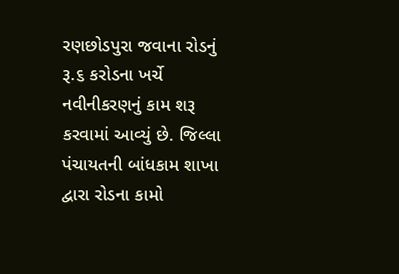રણછોડપુરા જવાના રોડનું રૂ.૬ કરોડના ખર્ચે નવીનીકરણનું કામ શરૂ કરવામાં આવ્યું છે. જિલ્લા પંચાયતની બાંધકામ શાખા દ્વારા રોડના કામો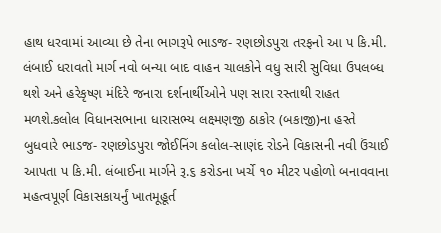હાથ ધરવામાં આવ્યા છે તેના ભાગરૂપે ભાડજ- રણછોડપુરા તરફનો આ પ કિ.મી. લંબાઈ ધરાવતો માર્ગ નવો બન્યા બાદ વાહન ચાલકોને વધુ સારી સુવિધા ઉપલબ્ધ થશે અને હરેકૃષ્ણ મંદિરે જનારા દર્શનાર્થીઓને પણ સારા રસ્તાથી રાહત મળશે.કલોલ વિધાનસભાના ધારાસભ્ય લક્ષ્મણજી ઠાકોર (બકાજી)ના હસ્તે બુધવારે ભાડજ- રણછોડપુરા જોઈનિંગ કલોલ-સાણંદ રોડને વિકાસની નવી ઉંચાઈ આપતા પ કિ.મી. લંબાઈના માર્ગને રૂ.૬ કરોડના ખર્ચે ૧૦ મીટર પહોળો બનાવવાના મહત્વપૂર્ણ વિકાસકાયર્નું ખાતમૂહૂર્ત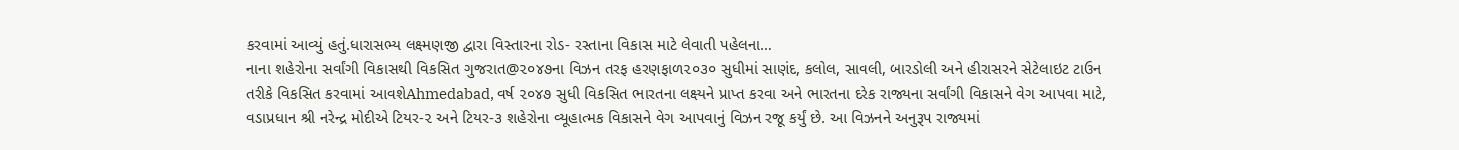કરવામાં આવ્યું હતું.ધારાસભ્ય લક્ષ્મણજી દ્વારા વિસ્તારના રોડ- રસ્તાના વિકાસ માટે લેવાતી પહેલના…
નાના શહેરોના સર્વાંગી વિકાસથી વિકસિત ગુજરાત@૨૦૪૭ના વિઝન તરફ હરણફાળ૨૦૩૦ સુધીમાં સાણંદ, કલોલ, સાવલી, બારડોલી અને હીરાસરને સેટેલાઇટ ટાઉન તરીકે વિકસિત કરવામાં આવશેAhmedabad, વર્ષ ૨૦૪૭ સુધી વિકસિત ભારતના લક્ષ્યને પ્રાપ્ત કરવા અને ભારતના દરેક રાજ્યના સર્વાંગી વિકાસને વેગ આપવા માટે, વડાપ્રધાન શ્રી નરેન્દ્ર મોદીએ ટિયર-૨ અને ટિયર-૩ શહેરોના વ્યૂહાત્મક વિકાસને વેગ આપવાનું વિઝન રજૂ કર્યું છે. આ વિઝનને અનુરૂપ રાજ્યમાં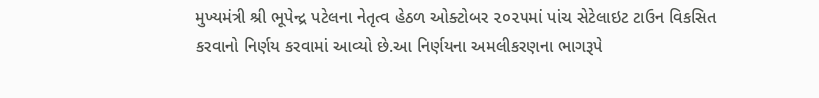મુખ્યમંત્રી શ્રી ભૂપેન્દ્ર પટેલના નેતૃત્વ હેઠળ ઓક્ટોબર ૨૦૨૫માં પાંચ સેટેલાઇટ ટાઉન વિકસિત કરવાનો નિર્ણય કરવામાં આવ્યો છે.આ નિર્ણયના અમલીકરણના ભાગરૂપે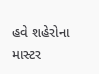હવે શહેરોના માસ્ટર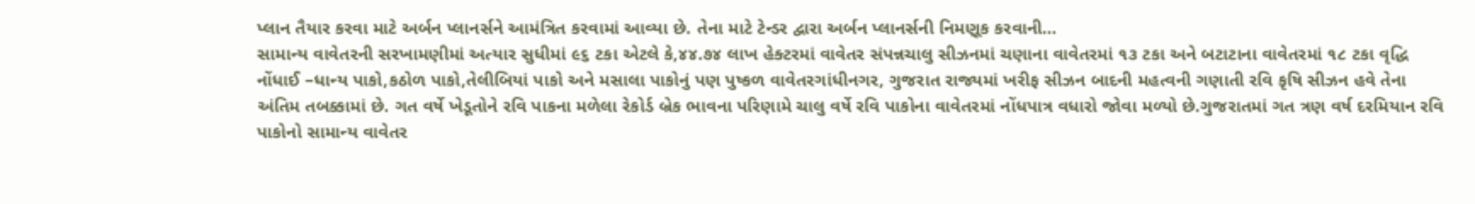પ્લાન તૈયાર કરવા માટે અર્બન પ્લાનર્સને આમંત્રિત કરવામાં આવ્યા છે. તેના માટે ટેન્ડર દ્વારા અર્બન પ્લાનર્સની નિમણૂક કરવાની…
સામાન્ય વાવેતરની સરખામણીમાં અત્યાર સુધીમાં ૯૬ ટકા એટલે કે,૪૪.૭૪ લાખ હેક્ટરમાં વાવેતર સંપન્નચાલુ સીઝનમાં ચણાના વાવેતરમાં ૧૩ ટકા અને બટાટાના વાવેતરમાં ૧૮ ટકા વૃદ્ધિ નોંધાઈ –ધાન્ય પાકો,કઠોળ પાકો,તેલીબિયાં પાકો અને મસાલા પાકોનું પણ પુષ્કળ વાવેતરગાંધીનગર, ગુજરાત રાજ્યમાં ખરીફ સીઝન બાદની મહત્વની ગણાતી રવિ કૃષિ સીઝન હવે તેના અંતિમ તબક્કામાં છે. ગત વર્ષે ખેડૂતોને રવિ પાકના મળેલા રેકોર્ડ બ્રેક ભાવના પરિણામે ચાલુ વર્ષે રવિ પાકોના વાવેતરમાં નોંધપાત્ર વધારો જોવા મળ્યો છે.ગુજરાતમાં ગત ત્રણ વર્ષ દરમિયાન રવિ પાકોનો સામાન્ય વાવેતર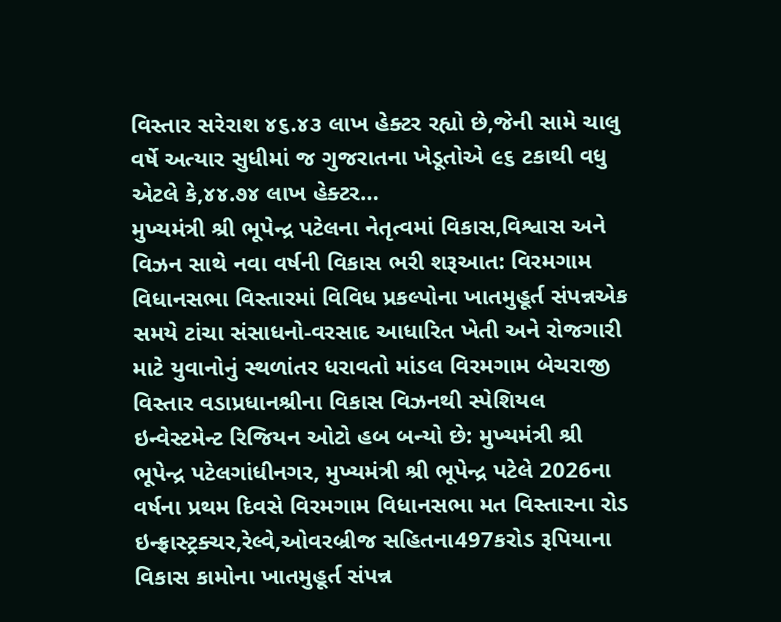વિસ્તાર સરેરાશ ૪૬.૪૩ લાખ હેક્ટર રહ્યો છે,જેની સામે ચાલુ વર્ષે અત્યાર સુધીમાં જ ગુજરાતના ખેડૂતોએ ૯૬ ટકાથી વધુ એટલે કે,૪૪.૭૪ લાખ હેક્ટર…
મુખ્યમંત્રી શ્રી ભૂપેન્દ્ર પટેલના નેતૃત્વમાં વિકાસ,વિશ્વાસ અને વિઝન સાથે નવા વર્ષની વિકાસ ભરી શરૂઆત: વિરમગામ વિધાનસભા વિસ્તારમાં વિવિધ પ્રકલ્પોના ખાતમુહૂર્ત સંપન્નએક સમયે ટાંચા સંસાધનો-વરસાદ આધારિત ખેતી અને રોજગારી માટે યુવાનોનું સ્થળાંતર ધરાવતો માંડલ વિરમગામ બેચરાજી વિસ્તાર વડાપ્રધાનશ્રીના વિકાસ વિઝનથી સ્પેશિયલ ઇન્વેસ્ટમેન્ટ રિજિયન ઓટો હબ બન્યો છે: મુખ્યમંત્રી શ્રી ભૂપેન્દ્ર પટેલગાંધીનગર, મુખ્યમંત્રી શ્રી ભૂપેન્દ્ર પટેલે 2026ના વર્ષના પ્રથમ દિવસે વિરમગામ વિધાનસભા મત વિસ્તારના રોડ ઇન્ફ્રાસ્ટ્રક્ચર,રેલ્વે,ઓવરબ્રીજ સહિતના497કરોડ રૂપિયાના વિકાસ કામોના ખાતમુહૂર્ત સંપન્ન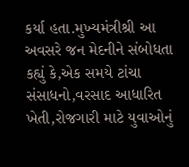કર્યા હતા.મુખ્યમંત્રીશ્રી આ અવસરે જન મેદનીને સંબોધતા કહ્યું કે,એક સમયે ટાંચા સંસાધનો,વરસાદ આધારિત ખેતી,રોજગારી માટે યુવાઓનું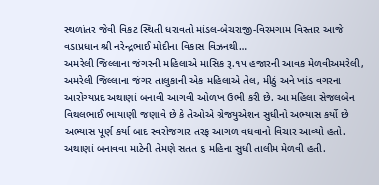સ્થળાંતર જેવી વિકટ સ્થિતી ધરાવતો માંડલ-બેચરાજી-વિરમગામ વિસ્તાર આજે વડાપ્રધાન શ્રી નરેન્દ્રભાઈ મોદીના વિકાસ વિઝનથી…
અમરેલી જિલ્લાના જંગરની મહિલાએ માસિક રૂ.૧પ હજારની આવક મેળવીઅમરેલી, અમરેલી જિલ્લાના જંગર તાલુકાની એક મહિલાએ તેલ, મીઠું અને ખાંડ વગરના આરોગ્યપ્રદ અથાણાં બનાવી આગવી ઓળખ ઉભી કરી છે. આ મહિલા સેજલબેન વિથલભાઈ ભાયાણી જણાવે છે કે તેઓએ ગ્રેજયુએશન સુધીનો અભ્યાસ કર્યો છે અભ્યાસ પૂર્ણ કર્યા બાદ સ્વરોજગાર તરફ આગળ વધવાનો વિચાર આવ્યો હતો. અથાણાં બનાવવા માટેની તેમણે સતત ૬ મહિના સુધી તાલીમ મેળવી હતી.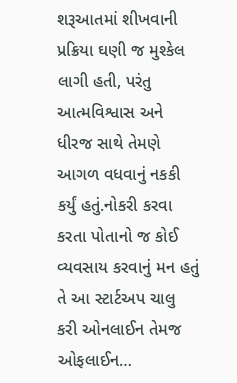શરૂઆતમાં શીખવાની પ્રક્રિયા ઘણી જ મુશ્કેલ લાગી હતી, પરંતુ આત્મવિશ્વાસ અને ધીરજ સાથે તેમણે આગળ વધવાનું નકકી કર્યું હતું.નોકરી કરવા કરતા પોતાનો જ કોઈ વ્યવસાય કરવાનું મન હતું તે આ સ્ટાર્ટઅપ ચાલુ કરી ઓનલાઈન તેમજ ઓફલાઈન…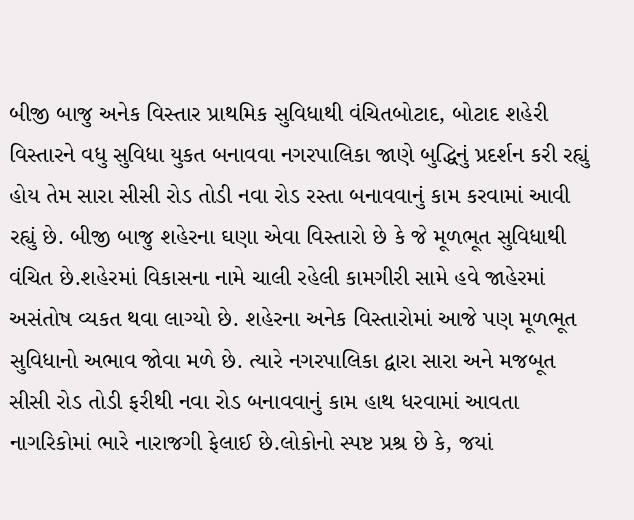બીજી બાજુ અનેક વિસ્તાર પ્રાથમિક સુવિધાથી વંચિતબોટાદ, બોટાદ શહેરી વિસ્તારને વધુ સુવિધા યુકત બનાવવા નગરપાલિકા જાણે બુદ્ધિનું પ્રદર્શન કરી રહ્યું હોય તેમ સારા સીસી રોડ તોડી નવા રોડ રસ્તા બનાવવાનું કામ કરવામાં આવી રહ્યું છે. બીજી બાજુ શહેરના ઘણા એવા વિસ્તારો છે કે જે મૂળભૂત સુવિધાથી વંચિત છે.શહેરમાં વિકાસના નામે ચાલી રહેલી કામગીરી સામે હવે જાહેરમાં અસંતોષ વ્યકત થવા લાગ્યો છે. શહેરના અનેક વિસ્તારોમાં આજે પણ મૂળભૂત સુવિધાનો અભાવ જોવા મળે છે. ત્યારે નગરપાલિકા દ્વારા સારા અને મજબૂત સીસી રોડ તોડી ફરીથી નવા રોડ બનાવવાનું કામ હાથ ધરવામાં આવતા નાગરિકોમાં ભારે નારાજગી ફેલાઈ છે.લોકોનો સ્પષ્ટ પ્રશ્ર છે કે, જયાં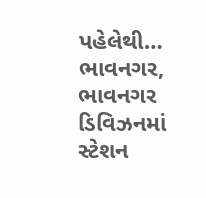પહેલેથી…
ભાવનગર, ભાવનગર ડિવિઝનમાં સ્ટેશન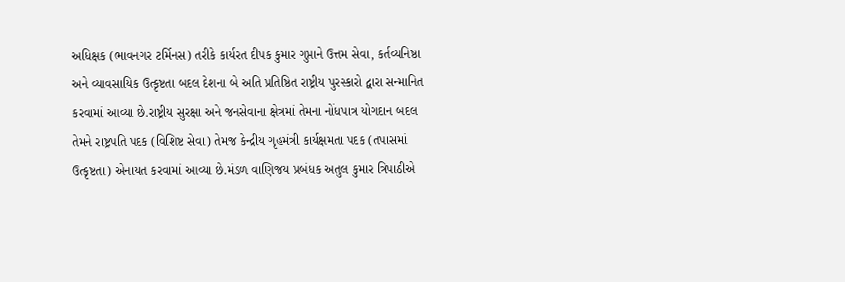અધિક્ષક (ભાવનગર ટર્મિનસ) તરીકે કાર્યરત દીપક કુમાર ગુપ્તાને ઉત્તમ સેવા, કર્તવ્યનિષ્ઠા અને વ્યાવસાયિક ઉત્કૃષ્ટતા બદલ દેશના બે અતિ પ્રતિષ્ઠિત રાષ્ટ્રીય પુરસ્કારો દ્વારા સન્માનિત કરવામાં આવ્યા છે.રાષ્ટ્રીય સુરક્ષા અને જનસેવાના ક્ષેત્રમાં તેમના નોંધપાત્ર યોગદાન બદલ તેમને રાષ્ટ્રપતિ પદક (વિશિષ્ટ સેવા) તેમજ કેન્દ્રીય ગૃહમંત્રી કાર્યક્ષમતા પદક (તપાસમાં ઉત્કૃષ્ટતા) એનાયત કરવામાં આવ્યા છે.મંડળ વાણિજય પ્રબંધક અતુલ કુમાર ત્રિપાઠીએ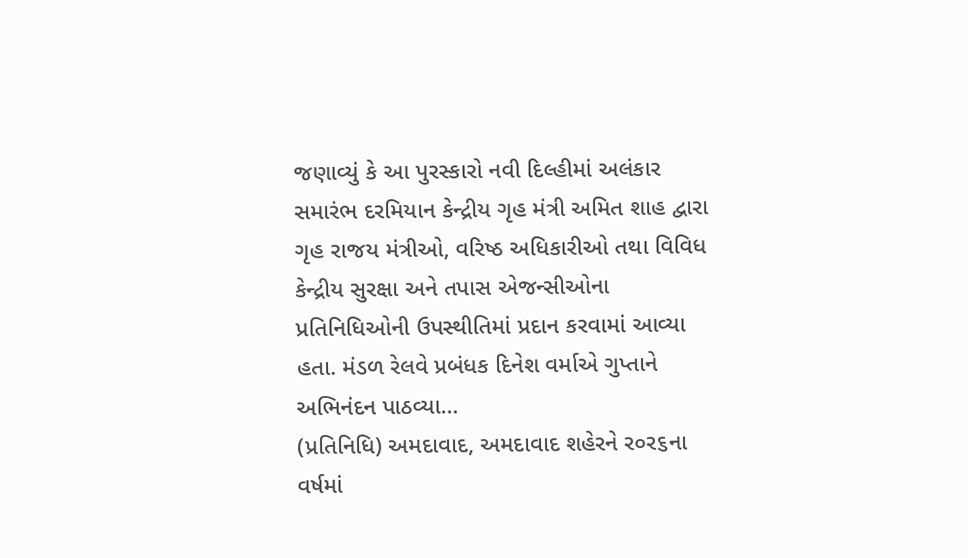જણાવ્યું કે આ પુરસ્કારો નવી દિલ્હીમાં અલંકાર સમારંભ દરમિયાન કેન્દ્રીય ગૃહ મંત્રી અમિત શાહ દ્વારા ગૃહ રાજય મંત્રીઓ, વરિષ્ઠ અધિકારીઓ તથા વિવિધ કેન્દ્રીય સુરક્ષા અને તપાસ એજન્સીઓના પ્રતિનિધિઓની ઉપસ્થીતિમાં પ્રદાન કરવામાં આવ્યા હતા. મંડળ રેલવે પ્રબંધક દિનેશ વર્માએ ગુપ્તાને અભિનંદન પાઠવ્યા…
(પ્રતિનિધિ) અમદાવાદ, અમદાવાદ શહેરને ર૦ર૬ના વર્ષમાં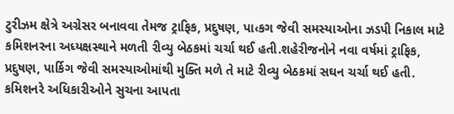ટુરીઝમ ક્ષેત્રે અગ્રેસર બનાવવા તેમજ ટ્રાફિક, પ્રદુષણ, પા‹કગ જેવી સમસ્યાઓના ઝડપી નિકાલ માટે કમિશનરના અધ્યક્ષસ્થાને મળતી રીવ્યુ બેઠકમાં ચર્ચા થઈ હતી.શહેરીજનોને નવા વર્ષમાં ટ્રાફિક, પ્રદુષણ, પાર્કિગ જેવી સમસ્યાઓમાંથી મુક્તિ મળે તે માટે રીવ્યુ બેઠકમાં સઘન ચર્ચા થઈ હતી. કમિશનરે અધિકારીઓને સુચના આપતા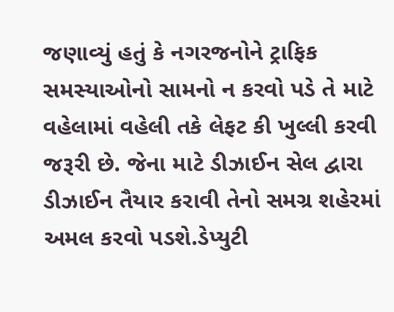જણાવ્યું હતું કે નગરજનોને ટ્રાફિક સમસ્યાઓનો સામનો ન કરવો પડે તે માટે વહેલામાં વહેલી તકે લેફટ કી ખુલ્લી કરવી જરૂરી છે. જેના માટે ડીઝાઈન સેલ દ્વારા ડીઝાઈન તૈયાર કરાવી તેનો સમગ્ર શહેરમાં અમલ કરવો પડશે.ડેપ્યુટી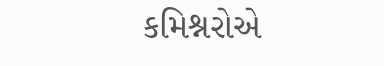કમિશ્નરોએ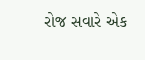રોજ સવારે એક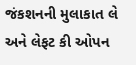જંકશનની મુલાકાત લે અને લેફટ કી ઓપન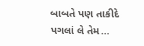બાબતે પણ તાકીદે પગલાં લે તેમ…